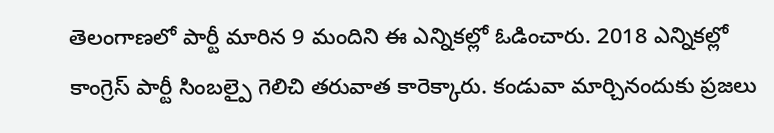తెలంగాణలో పార్టీ మారిన 9 మందిని ఈ ఎన్నికల్లో ఓడించారు. 2018 ఎన్నికల్లో కాంగ్రెస్ పార్టీ సింబల్పై గెలిచి తరువాత కారెక్కారు. కండువా మార్చినందుకు ప్రజలు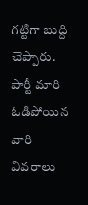గట్టిగా బుద్ది చెప్పారు.
పార్టీ మారి ఓడిపోయిన వారి వివరాలు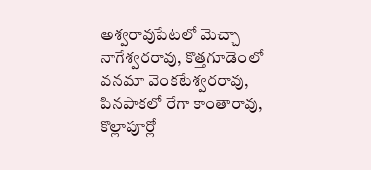అశ్వరావుపేటలో మెచ్చా నాగేశ్వరరావు, కొత్తగూడెంలో వనమా వెంకటేశ్వరరావు, పినపాకలో రేగా కాంతారావు, కొల్లాపూర్లో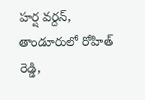హర్ష వర్దన్, తాండూరులో రోహిత్ రెడ్డి,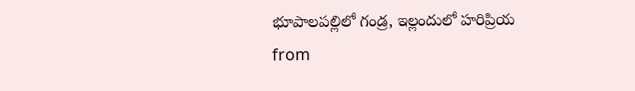భూపాలపల్లిలో గండ్ర, ఇల్లందులో హరిప్రియ
from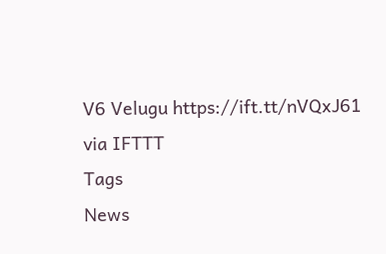V6 Velugu https://ift.tt/nVQxJ61
via IFTTT
Tags
News